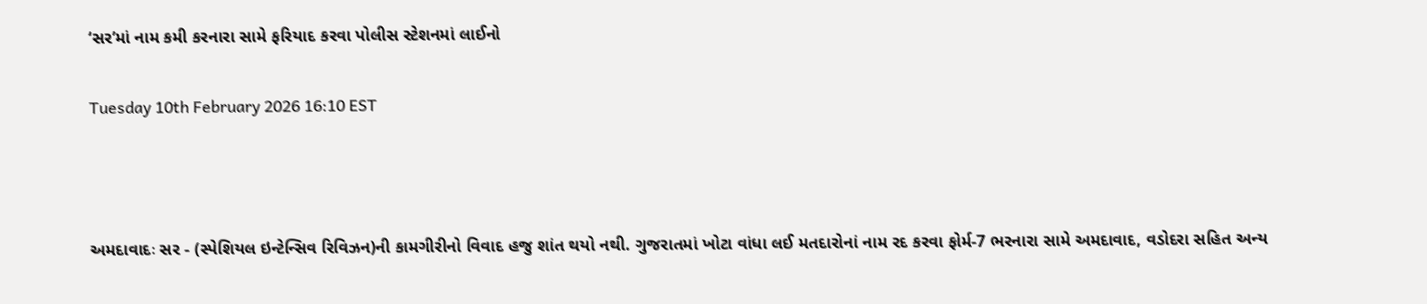‘સર’માં નામ કમી કરનારા સામે ફરિયાદ કરવા પોલીસ સ્ટેશનમાં લાઈનો

Tuesday 10th February 2026 16:10 EST



અમદાવાદઃ સર - (સ્પેશિયલ ઇન્ટેન્સિવ રિવિઝન)ની કામગીરીનો વિવાદ હજુ શાંત થયો નથી. ગુજરાતમાં ખોટા વાંધા લઈ મતદારોનાં નામ રદ કરવા ફોર્મ-7 ભરનારા સામે અમદાવાદ, વડોદરા સહિત અન્ય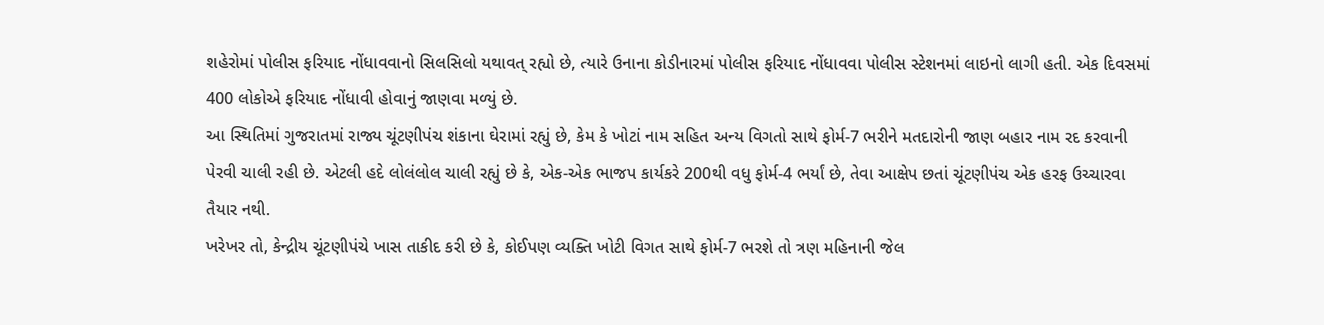શહેરોમાં પોલીસ ફરિયાદ નોંધાવવાનો સિલસિલો યથાવત્ રહ્યો છે, ત્યારે ઉનાના કોડીનારમાં પોલીસ ફરિયાદ નોંધાવવા પોલીસ સ્ટેશનમાં લાઇનો લાગી હતી. એક દિવસમાં 400 લોકોએ ફરિયાદ નોંધાવી હોવાનું જાણવા મળ્યું છે.
આ સ્થિતિમાં ગુજરાતમાં રાજ્ય ચૂંટણીપંચ શંકાના ઘેરામાં રહ્યું છે, કેમ કે ખોટાં નામ સહિત અન્ય વિગતો સાથે ફોર્મ-7 ભરીને મતદારોની જાણ બહાર નામ રદ કરવાની પેરવી ચાલી રહી છે. એટલી હદે લોલંલોલ ચાલી રહ્યું છે કે, એક-એક ભાજપ કાર્યકરે 200થી વધુ ફોર્મ-4 ભર્યાં છે, તેવા આક્ષેપ છતાં ચૂંટણીપંચ એક હરફ ઉચ્ચારવા તૈયાર નથી.
ખરેખર તો, કેન્દ્રીય ચૂંટણીપંચે ખાસ તાકીદ કરી છે કે, કોઈપણ વ્યક્તિ ખોટી વિગત સાથે ફોર્મ-7 ભરશે તો ત્રણ મહિનાની જેલ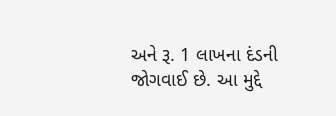અને રૂ. 1 લાખના દંડની જોગવાઈ છે. આ મુદ્દે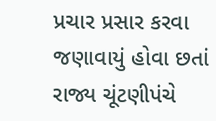પ્રચાર પ્રસાર કરવા જણાવાયું હોવા છતાં રાજ્ય ચૂંટણીપંચે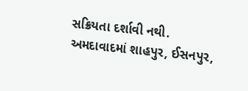સક્રિયતા દર્શાવી નથી. અમદાવાદમાં શાહપુર, ઈસનપુર,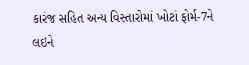કારંજ સહિત અન્ય વિસ્તારોમાં ખોટાં ફોર્મ-7ને લઇને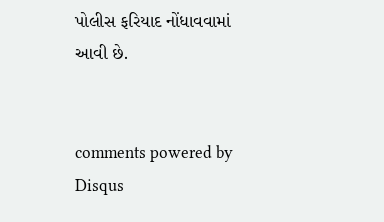પોલીસ ફરિયાદ નોંધાવવામાં આવી છે.


comments powered by Disqus